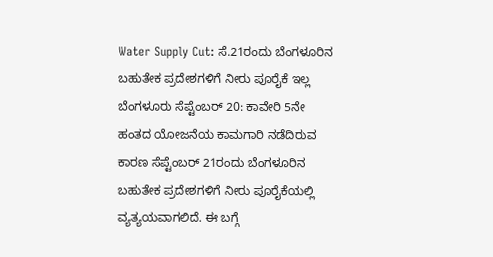Water Supply Cut: ಸೆ.21ರಂದು ಬೆಂಗಳೂರಿನ ಬಹುತೇಕ ಪ್ರದೇಶಗಳಿಗೆ ನೀರು ಪೂರೈಕೆ ಇಲ್ಲ
ಬೆಂಗಳೂರು ಸೆಪ್ಟೆಂಬರ್ 20: ಕಾವೇರಿ 5ನೇ ಹಂತದ ಯೋಜನೆಯ ಕಾಮಗಾರಿ ನಡೆದಿರುವ ಕಾರಣ ಸೆಪ್ಟೆಂಬರ್ 21ರಂದು ಬೆಂಗಳೂರಿನ ಬಹುತೇಕ ಪ್ರದೇಶಗಳಿಗೆ ನೀರು ಪೂರೈಕೆಯಲ್ಲಿ ವ್ಯತ್ಯಯವಾಗಲಿದೆ. ಈ ಬಗ್ಗೆ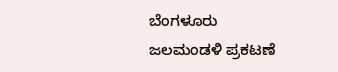ಬೆಂಗಳೂರು ಜಲಮಂಡಳಿ ಪ್ರಕಟಣೆ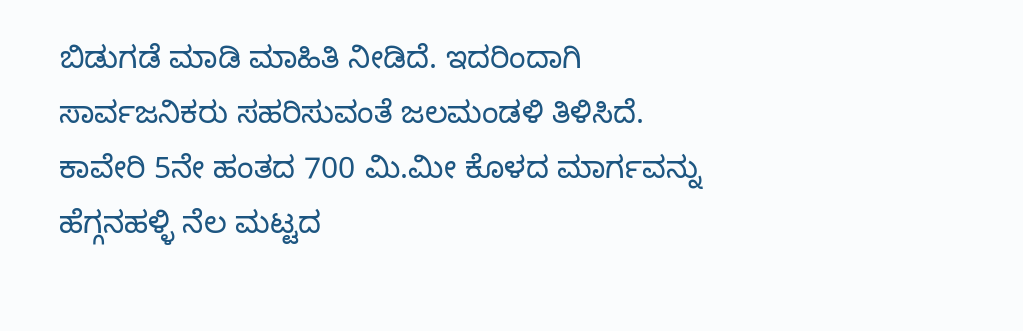ಬಿಡುಗಡೆ ಮಾಡಿ ಮಾಹಿತಿ ನೀಡಿದೆ. ಇದರಿಂದಾಗಿ ಸಾರ್ವಜನಿಕರು ಸಹರಿಸುವಂತೆ ಜಲಮಂಡಳಿ ತಿಳಿಸಿದೆ.
ಕಾವೇರಿ 5ನೇ ಹಂತದ 700 ಮಿ.ಮೀ ಕೊಳದ ಮಾರ್ಗವನ್ನು ಹೆಗ್ಗನಹಳ್ಳಿ ನೆಲ ಮಟ್ಟದ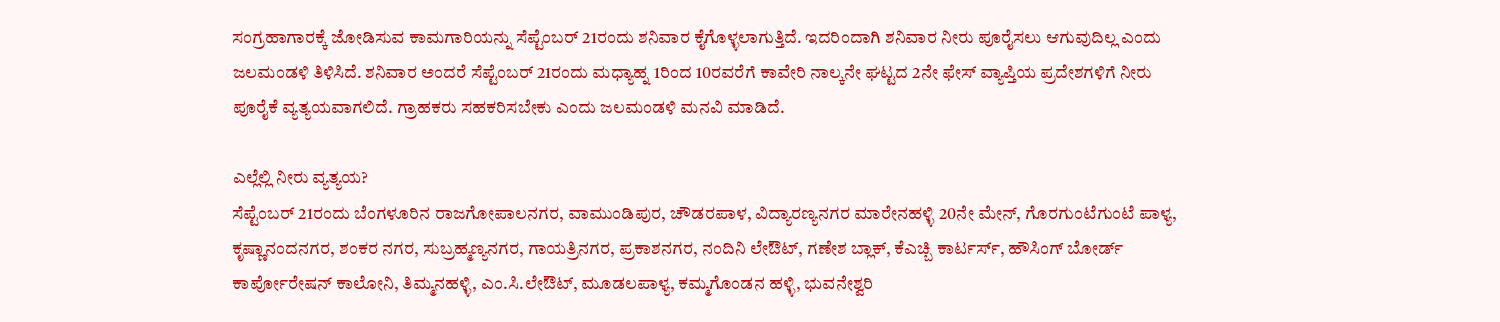ಸಂಗ್ರಹಾಗಾರಕ್ಕೆ ಜೋಡಿಸುವ ಕಾಮಗಾರಿಯನ್ನು ಸೆಪ್ಟೆಂಬರ್ 21ರಂದು ಶನಿವಾರ ಕೈಗೊಳ್ಳಲಾಗುತ್ತಿದೆ. ಇದರಿಂದಾಗಿ ಶನಿವಾರ ನೀರು ಪೂರೈಸಲು ಆಗುವುದಿಲ್ಲ ಎಂದು ಜಲಮಂಡಳಿ ತಿಳಿಸಿದೆ. ಶನಿವಾರ ಅಂದರೆ ಸೆಪ್ಟೆಂಬರ್ 21ರಂದು ಮಧ್ಯಾಹ್ನ 1ರಿಂದ 10ರವರೆಗೆ ಕಾವೇರಿ ನಾಲ್ಕನೇ ಘಟ್ಟದ 2ನೇ ಫೇಸ್ ವ್ಯಾಪ್ತಿಯ ಪ್ರದೇಶಗಳಿಗೆ ನೀರು ಪೂರೈಕೆ ವ್ಯತ್ಯಯವಾಗಲಿದೆ. ಗ್ರಾಹಕರು ಸಹಕರಿಸಬೇಕು ಎಂದು ಜಲಮಂಡಳಿ ಮನವಿ ಮಾಡಿದೆ.

ಎಲ್ಲೆಲ್ಲಿ ನೀರು ವ್ಯತ್ಯಯ?
ಸೆಪ್ಟೆಂಬರ್ 21ರಂದು ಬೆಂಗಳೂರಿನ ರಾಜಗೋಪಾಲನಗರ, ವಾಮುಂಡಿಪುರ, ಚೌಡರಪಾಳ, ವಿದ್ಯಾರಣ್ಯನಗರ ಮಾರೇನಹಳ್ಳಿ 20ನೇ ಮೇನ್, ಗೊರಗುಂಟೆಗುಂಟೆ ಪಾಳ್ಯ, ಕೃಷ್ಣಾನಂದನಗರ, ಶಂಕರ ನಗರ, ಸುಬ್ರಹ್ಮಣ್ಯನಗರ, ಗಾಯತ್ರಿನಗರ, ಪ್ರಕಾಶನಗರ, ನಂದಿನಿ ಲೇಔಟ್, ಗಣೇಶ ಬ್ಲಾಕ್, ಕೆಎಚ್ಬಿ ಕಾರ್ಟರ್ಸ್, ಹೌಸಿಂಗ್ ಬೋರ್ಡ್ ಕಾರ್ಪೋರೇಷನ್ ಕಾಲೋನಿ, ತಿಮ್ಮನಹಳ್ಳಿ, ಎಂ.ಸಿ.ಲೇಔಟ್, ಮೂಡಲಪಾಳ್ಯ, ಕಮ್ಮಗೊಂಡನ ಹಳ್ಳಿ, ಭುವನೇಶ್ವರಿ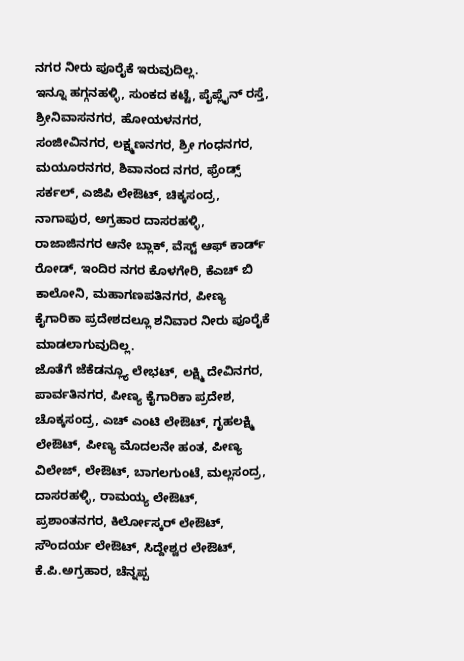ನಗರ ನೀರು ಪೂರೈಕೆ ಇರುವುದಿಲ್ಲ.
ಇನ್ನೂ ಹಗ್ಗನಹಳ್ಳಿ, ಸುಂಕದ ಕಟ್ಟೆ, ಪೈಪ್ಲೈನ್ ರಸ್ತೆ, ಶ್ರೀನಿವಾಸನಗರ, ಹೋಯಳನಗರ, ಸಂಜೀವಿನಗರ, ಲಕ್ಷ್ಮಣನಗರ, ಶ್ರೀ ಗಂಧನಗರ, ಮಯೂರನಗರ, ಶಿವಾನಂದ ನಗರ, ಫ್ರೆಂಡ್ಸ್ ಸರ್ಕಲ್, ಎಜಿಪಿ ಲೇಔಟ್, ಚಿಕ್ಕಸಂದ್ರ, ನಾಗಾಪುರ, ಅಗ್ರಹಾರ ದಾಸರಹಳ್ಳಿ, ರಾಜಾಜಿನಗರ ಆನೇ ಬ್ಲಾಕ್, ವೆಸ್ಟ್ ಆಫ್ ಕಾರ್ಡ್ ರೋಡ್, ಇಂದಿರ ನಗರ ಕೊಳಗೇರಿ, ಕೆಎಚ್ ಬಿ ಕಾಲೋನಿ, ಮಹಾಗಣಪತಿನಗರ, ಪೀಣ್ಯ ಕೈಗಾರಿಕಾ ಪ್ರದೇಶದಲ್ಲೂ ಶನಿವಾರ ನೀರು ಪೂರೈಕೆ ಮಾಡಲಾಗುವುದಿಲ್ಲ.
ಜೊತೆಗೆ ಜೆಕೆಡನ್ಲ್ಯೂ ಲೇಭಟ್, ಲಕ್ಷ್ಮಿ ದೇವಿನಗರ, ಪಾರ್ವತಿನಗರ, ಪೀಣ್ಯ ಕೈಗಾರಿಕಾ ಪ್ರದೇಶ, ಚೊಕ್ಕಸಂದ್ರ, ಎಚ್ ಎಂಟಿ ಲೇಔಟ್, ಗೃಹಲಕ್ಷ್ಮಿ ಲೇಔಟ್, ಪೀಣ್ಯ ಮೊದಲನೇ ಹಂತ, ಪೀಣ್ಯ ವಿಲೇಜ್, ಲೇಔಟ್, ಬಾಗಲಗುಂಟೆ, ಮಲ್ಲಸಂದ್ರ, ದಾಸರಹಳ್ಳಿ, ರಾಮಯ್ಯ ಲೇಔಟ್, ಪ್ರಶಾಂತನಗರ, ಕಿರ್ಲೋಸ್ಕರ್ ಲೇಔಟ್, ಸೌಂದರ್ಯ ಲೇಔಟ್, ಸಿದ್ದೇಶ್ವರ ಲೇಔಟ್, ಕೆ.ಪಿ.ಅಗ್ರಹಾರ, ಚೆನ್ನಪ್ಪ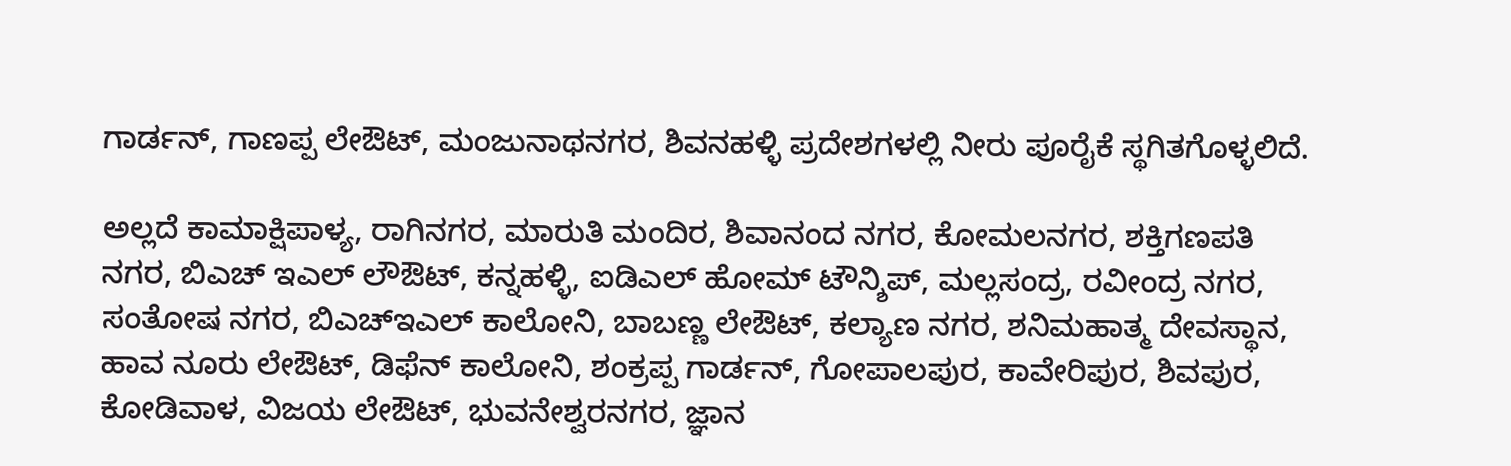ಗಾರ್ಡನ್, ಗಾಣಪ್ಪ ಲೇಔಟ್, ಮಂಜುನಾಥನಗರ, ಶಿವನಹಳ್ಳಿ ಪ್ರದೇಶಗಳಲ್ಲಿ ನೀರು ಪೂರೈಕೆ ಸ್ಥಗಿತಗೊಳ್ಳಲಿದೆ.

ಅಲ್ಲದೆ ಕಾಮಾಕ್ಷಿಪಾಳ್ಯ, ರಾಗಿನಗರ, ಮಾರುತಿ ಮಂದಿರ, ಶಿವಾನಂದ ನಗರ, ಕೋಮಲನಗರ, ಶಕ್ತಿಗಣಪತಿ ನಗರ, ಬಿಎಚ್ ಇಎಲ್ ಲೌಔಟ್, ಕನ್ನಹಳ್ಳಿ, ಐಡಿಎಲ್ ಹೋಮ್ ಟೌನ್ಶಿಪ್, ಮಲ್ಲಸಂದ್ರ, ರವೀಂದ್ರ ನಗರ, ಸಂತೋಷ ನಗರ, ಬಿಎಚ್ಇಎಲ್ ಕಾಲೋನಿ, ಬಾಬಣ್ಣ ಲೇಔಟ್, ಕಲ್ಯಾಣ ನಗರ, ಶನಿಮಹಾತ್ಮ ದೇವಸ್ಥಾನ, ಹಾವ ನೂರು ಲೇಔಟ್, ಡಿಫೆನ್ ಕಾಲೋನಿ, ಶಂಕ್ರಪ್ಪ ಗಾರ್ಡನ್, ಗೋಪಾಲಪುರ, ಕಾವೇರಿಪುರ, ಶಿವಪುರ, ಕೋಡಿವಾಳ, ವಿಜಯ ಲೇಔಟ್, ಭುವನೇಶ್ವರನಗರ, ಜ್ಞಾನ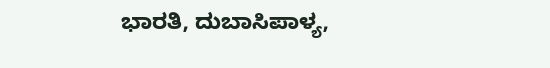ಭಾರತಿ, ದುಬಾಸಿಪಾಳ್ಯ,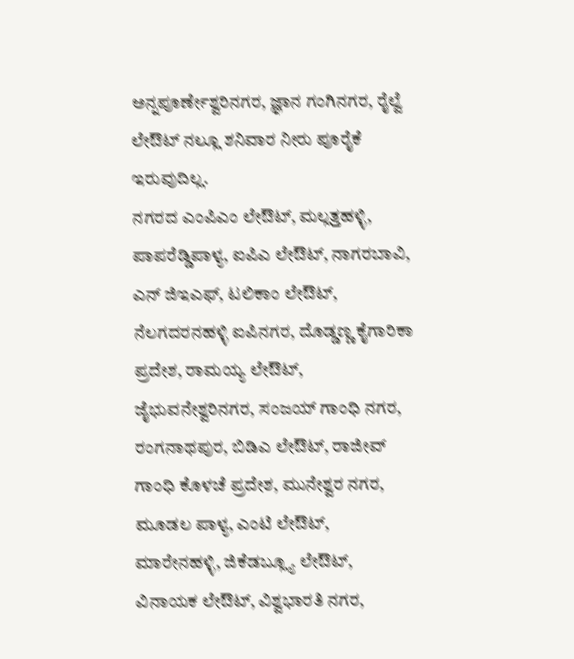ಅನ್ನಪೂರ್ಣೇಶ್ವರಿನಗರ, ಜ್ಞಾನ ಗಂಗಿನಗರ, ರೈಲ್ವೆ ಲೇಔಟ್ ನಲ್ಲೂ ಶನಿವಾರ ನೀರು ಪೂರೈಕೆ ಇರುವುದಿಲ್ಲ.
ನಗರದ ಎಂಪಿಎಂ ಲೇಔಟ್, ಮಲ್ಲತ್ತಹಳ್ಳಿ, ಪಾಪರೆಡ್ಡಿಪಾಳ್ಯ, ಐಪಿಎ ಲೇಔಟ್, ನಾಗರಬಾವಿ, ಎನ್ ಜಿಇಎಫ್, ಟಲಿಕಾಂ ಲೇಔಟ್, ನೆಲಗದರನಹಳ್ಳಿ ಐಪಿನಗರ, ದೊಡ್ಡಣ್ಣ ಕೈಗಾರಿಕಾ ಪ್ರದೇಶ, ರಾಮಯ್ಯ ಲೇಔಟ್, ಜೈಭುವನೇಶ್ವರಿನಗರ, ಸಂಜಯ್ ಗಾಂಧಿ ನಗರ, ರಂಗನಾಥಪುರ, ಬಿಡಿಎ ಲೇಔಟ್, ರಾಜೀವ್ ಗಾಂಧಿ ಕೊಳಚೆ ಪ್ರದೇಶ, ಮುನೇಶ್ವರ ನಗರ, ಮೂಡಲ ಪಾಳ್ಯ, ಎಂಟಿ ಲೇಔಟ್, ಮಾರೇನಹಳ್ಳಿ, ಜಿಕೆಡಬ್ಲ್ಯೂ ಲೇಔಟ್, ವಿನಾಯಕ ಲೇಔಟ್, ವಿಶ್ವಭಾರತಿ ನಗರ,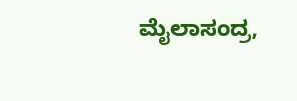ಮೈಲಾಸಂದ್ರ,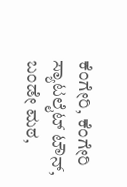ಕೆಂಗೇರಿ, ಕೆಂಗೇರಿ ಸ್ಯಾಟಲೈಟ್ ಟೌನ್, ಬಂಡೇ ಮಠ,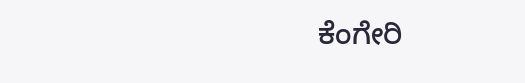ಕೆಂಗೇರಿ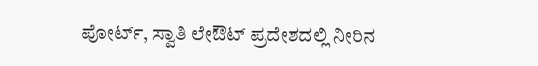ಪೋರ್ಟ್, ಸ್ವಾತಿ ಲೇಔಟ್ ಪ್ರದೇಶದಲ್ಲಿ ನೀರಿನ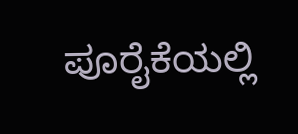ಪೂರೈಕೆಯಲ್ಲಿ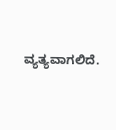ವ್ಯತ್ಯವಾಗಲಿದೆ.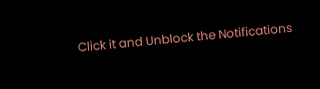Click it and Unblock the Notifications